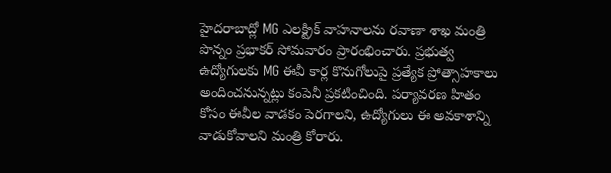హైదరాబాద్లో MG ఎలక్ట్రిక్ వాహనాలను రవాణా శాఖ మంత్రి పొన్నం ప్రభాకర్ సోమవారం ప్రారంభించారు. ప్రభుత్వ ఉద్యోగులకు MG ఈవీ కార్ల కొనుగోలుపై ప్రత్యేక ప్రోత్సాహకాలు అందించనున్నట్లు కంపెనీ ప్రకటించింది. పర్యావరణ హితం కోసం ఈవీల వాడకం పెరగాలని, ఉద్యోగులు ఈ అవకాశాన్ని వాడుకోవాలని మంత్రి కోరారు.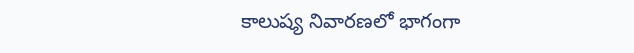కాలుష్య నివారణలో భాగంగా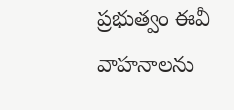ప్రభుత్వం ఈవీ వాహనాలను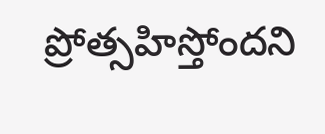ప్రోత్సహిస్తోందని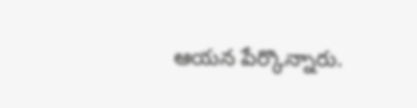ఆయన పేర్కొన్నారు.